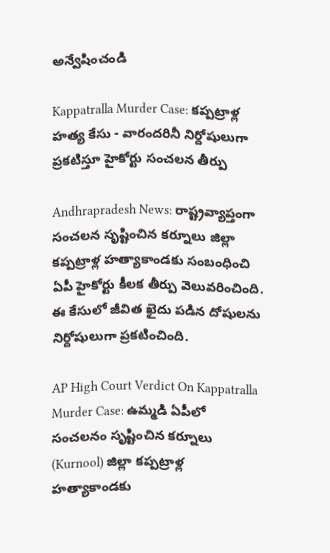అన్వేషించండి

Kappatralla Murder Case: కప్పట్రాళ్ల హత్య కేసు - వారందరినీ నిర్దోషులుగా ప్రకటిస్తూ హైకోర్టు సంచలన తీర్పు

Andhrapradesh News: రాష్ట్రవ్యాప్తంగా సంచలన సృష్టించిన కర్నూలు జిల్లా కప్పట్రాళ్ల హత్యాకాండకు సంబంధించి ఏపీ హైకోర్టు కీలక తీర్పు వెలువరించింది. ఈ కేసులో జీవిత ఖైదు పడిన దోషులను నిర్దోషులుగా ప్రకటించింది.

AP High Court Verdict On Kappatralla Murder Case: ఉమ్మడి ఏపీలో సంచలనం సృష్టించిన కర్నూలు (Kurnool) జిల్లా కప్పట్రాళ్ల హత్యాకాండకు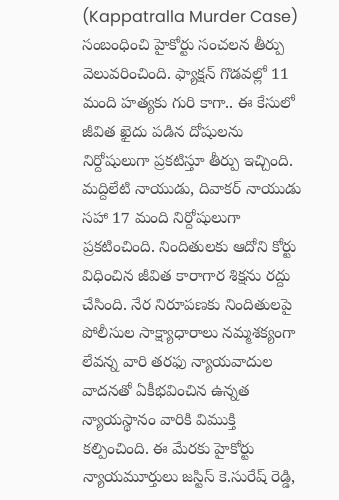(Kappatralla Murder Case) సంబంధించి హైకోర్టు సంచలన తీర్పు వెలువరించింది. ఫ్యాక్షన్ గొడవల్లో 11 మంది హత్యకు గురి కాగా.. ఈ కేసులో జీవిత ఖైదు పడిన దోషులను నిర్దోషులుగా ప్రకటిస్తూ తీర్పు ఇచ్చింది. మద్దిలేటి నాయుడు, దివాకర్ నాయుడు సహా 17 మంది నిర్దోషులుగా ప్రకటించింది. నిందితులకు ఆదోని కోర్టు విధించిన జీవిత కారాగార శిక్షను రద్దు చేసింది. నేర నిరూపణకు నిందితులపై పోలీసుల సాక్ష్యాధారాలు నమ్మశక్యంగా లేవన్న వారి తరఫు న్యాయవాదుల వాదనతో ఏకీభవించిన ఉన్నత న్యాయస్థానం వారికి విముక్తి కల్పించింది. ఈ మేరకు హైకోర్టు న్యాయమూర్తులు జస్టిస్ కె.సురేష్ రెడ్డి,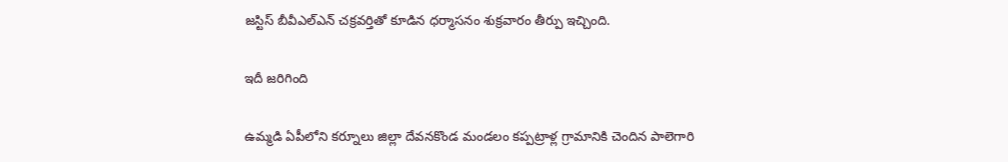జస్టిస్ బీవీఎల్ఎన్ చక్రవర్తితో కూడిన ధర్మాసనం శుక్రవారం తీర్పు ఇచ్చింది.

ఇదీ జరిగింది

ఉమ్మడి ఏపీలోని కర్నూలు జిల్లా దేవనకొండ మండలం కప్పట్రాళ్ల గ్రామానికి చెందిన పాలెగారి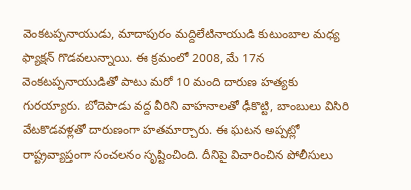వెంకటప్పనాయుడు, మాదాపురం మద్దిలేటినాయుడి కుటుంబాల మధ్య ఫ్యాక్షన్ గొడవలున్నాయి. ఈ క్రమంలో 2008, మే 17న వెంకటప్పనాయుడితో పాటు మరో 10 మంది దారుణ హత్యకు గురయ్యారు. బోదెపాడు వద్ద వీరిని వాహనాలతో ఢీకొట్టి, బాంబులు విసిరి వేటకొడవళ్లతో దారుణంగా హతమార్చారు. ఈ ఘటన అప్పట్లో రాష్ట్రవ్యాప్తంగా సంచలనం సృష్టించింది. దీనిపై విచారించిన పోలీసులు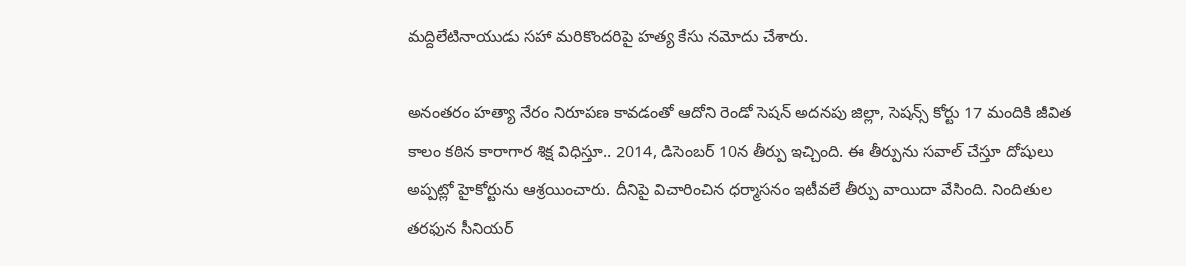మద్దిలేటినాయుడు సహా మరికొందరిపై హత్య కేసు నమోదు చేశారు.

అనంతరం హత్యా నేరం నిరూపణ కావడంతో ఆదోని రెండో సెషన్ అదనపు జిల్లా, సెషన్స్ కోర్టు 17 మందికి జీవిత కాలం కఠిన కారాగార శిక్ష విధిస్తూ.. 2014, డిసెంబర్ 10న తీర్పు ఇచ్చింది. ఈ తీర్పును సవాల్ చేస్తూ దోషులు అప్పట్లో హైకోర్టును ఆశ్రయించారు. దీనిపై విచారించిన ధర్మాసనం ఇటీవలే తీర్పు వాయిదా వేసింది. నిందితుల తరఫున సీనియర్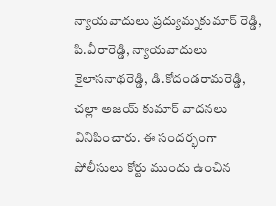న్యాయవాదులు ప్రద్యుమ్నకుమార్ రెడ్డి, పి.వీరారెడ్డి, న్యాయవాదులు కైలాసనాథరెడ్డి, డి.కోదండరామరెడ్డి, చల్లా అజయ్ కుమార్ వాదనలు వినిపించారు. ఈ సందర్భంగా పోలీసులు కోర్టు ముందు ఉంచిన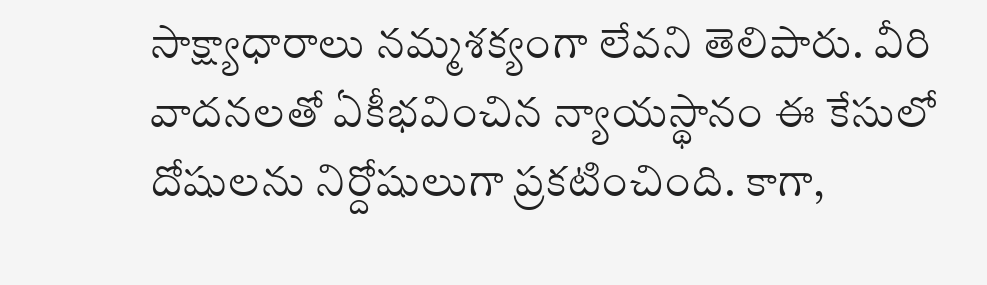సాక్ష్యాధారాలు నమ్మశక్యంగా లేవని తెలిపారు. వీరి వాదనలతో ఏకీభవించిన న్యాయస్థానం ఈ కేసులో దోషులను నిర్దోషులుగా ప్రకటించింది. కాగా,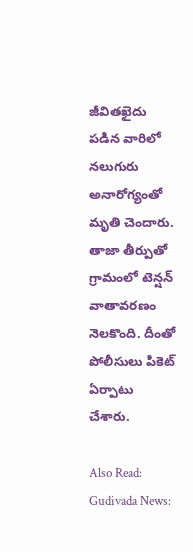జీవితఖైదు పడిన వారిలో నలుగురు అనారోగ్యంతో మృతి చెందారు. తాజా తీర్పుతో గ్రామంలో టెన్షన్ వాతావరణం నెలకొంది. దీంతో పోలీసులు పికెట్ ఏర్పాటు చేశారు.

Also Read: Gudivada News: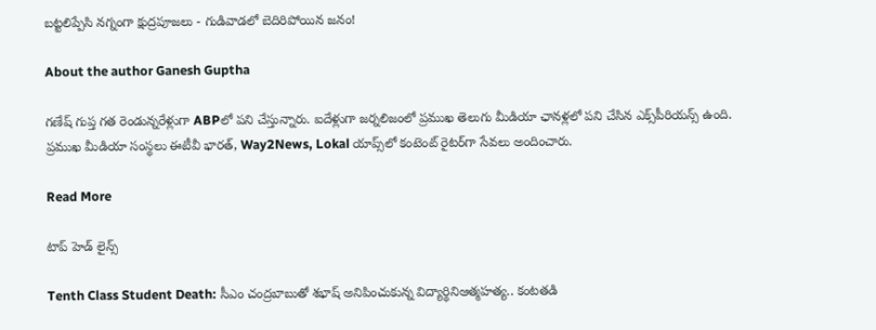బట్టలిప్పేసి నగ్నంగా క్షుద్రపూజలు - గుడివాడలో బెదిరిపోయిన జనం!

About the author Ganesh Guptha

గణేష్ గుప్త గత రెండున్నరేళ్లుగా ABPలో పని చేస్తున్నారు. ఐదేళ్లుగా జర్నలిజంలో ప్రముఖ తెలుగు మీడియా ఛానళ్లలో పని చేసిన ఎక్స్‌పీరియన్స్ ఉంది. ప్రముఖ మీడియా సంస్థలు ఈటీవీ భారత్, Way2News, Lokal యాప్స్‌లో కంటెంట్ రైటర్‌గా సేవలు అందించారు.

Read More

టాప్ హెడ్ లైన్స్

Tenth Class Student Death: సీఎం చంద్రబాబుతో శభాష్ అనిపించుకున్న విద్యార్థినిఆత్మహత్య.. కంటతడి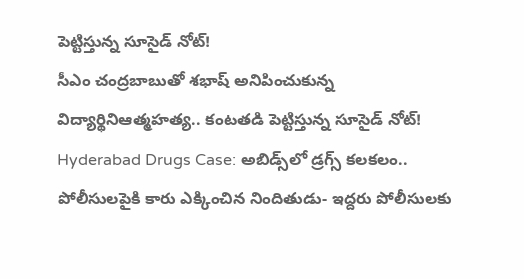పెట్టిస్తున్న సూసైడ్ నోట్!
సీఎం చంద్రబాబుతో శభాష్ అనిపించుకున్న విద్యార్థినిఆత్మహత్య.. కంటతడి పెట్టిస్తున్న సూసైడ్ నోట్!
Hyderabad Drugs Case: అబిడ్స్‌లో డ్రగ్స్ కలకలం.. పోలీసులపైకి కారు ఎక్కించిన నిందితుడు- ఇద్దరు పోలీసులకు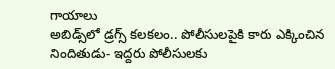గాయాలు
అబిడ్స్‌లో డ్రగ్స్ కలకలం.. పోలీసులపైకి కారు ఎక్కించిన నిందితుడు- ఇద్దరు పోలీసులకు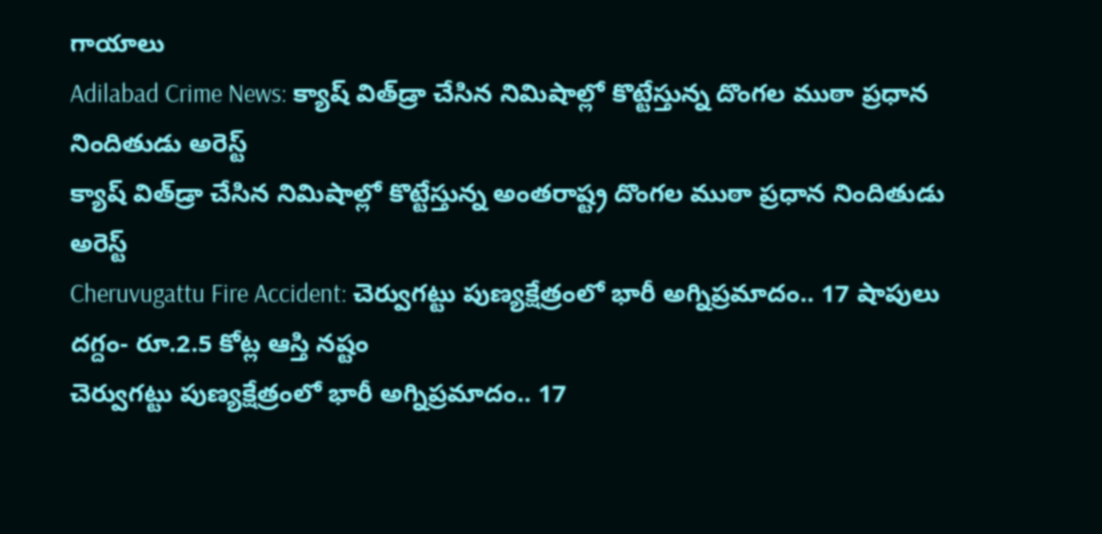గాయాలు
Adilabad Crime News: క్యాష్ విత్‌డ్రా చేసిన నిమిషాల్లో కొట్టేస్తున్న దొంగల ముఠా ప్రధాన నిందితుడు అరెస్ట్
క్యాష్ విత్‌డ్రా చేసిన నిమిషాల్లో కొట్టేస్తున్న అంతరాష్ట్ర దొంగల ముఠా ప్రధాన నిందితుడు అరెస్ట్
Cheruvugattu Fire Accident: చెర్వుగట్టు పుణ్యక్షేత్రంలో భారీ అగ్నిప్రమాదం.. 17 షాపులు దగ్దం- రూ.2.5 కోట్ల ఆస్తి నష్టం
చెర్వుగట్టు పుణ్యక్షేత్రంలో భారీ అగ్నిప్రమాదం.. 17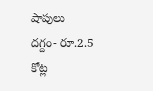షాపులు దగ్దం- రూ.2.5 కోట్ల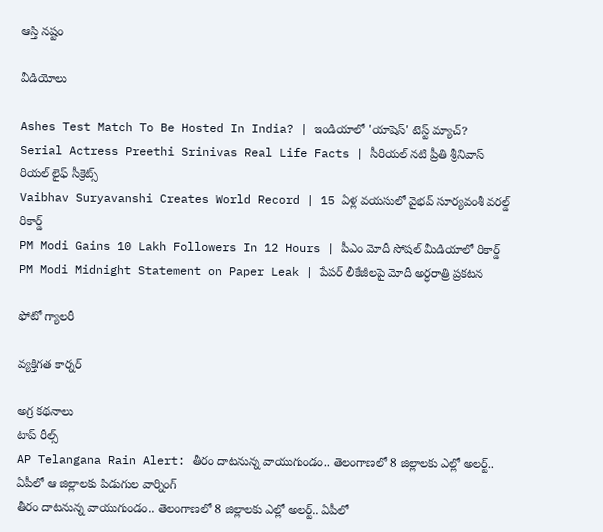ఆస్తి నష్టం

వీడియోలు

Ashes Test Match To Be Hosted In India? | ఇండియాలో 'యాషెస్' టెస్ట్ మ్యాచ్?
Serial Actress Preethi Srinivas Real Life Facts | సీరియల్ నటి ప్రీతి శ్రీనివాస్ రియల్ లైఫ్ సీక్రెట్స్
Vaibhav Suryavanshi Creates World Record | 15 ఏళ్ల వయసులో వైభవ్ సూర్యవంశీ వరల్డ్ రికార్డ్
PM Modi Gains 10 Lakh Followers In 12 Hours | పీఎం మోదీ సోషల్ మీడియాలో రికార్డ్
PM Modi Midnight Statement on Paper Leak | పేపర్ లీకేజీలపై మోదీ అర్ధరాత్రి ప్రకటన

ఫోటో గ్యాలరీ

వ్యక్తిగత కార్నర్

అగ్ర కథనాలు
టాప్ రీల్స్
AP Telangana Rain Alert: తీరం దాటనున్న వాయుగుండం.. తెలంగాణలో 8 జిల్లాలకు ఎల్లో అలర్ట్.. ఏపీలో ఆ జిల్లాలకు పిడుగుల వార్నింగ్
తీరం దాటనున్న వాయుగుండం.. తెలంగాణలో 8 జిల్లాలకు ఎల్లో అలర్ట్.. ఏపీలో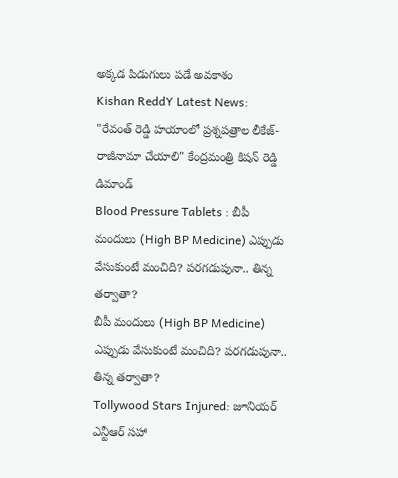అక్కడ పిడుగులు పడే అవకాశం
Kishan ReddY Latest News:
"రేవంత్ రెడ్డి హయాంలో ప్రశ్నపత్రాల లీకేజ్‌- రాజీనామా చేయాలి" కేంద్రమంత్రి కిషన్ రెడ్డి డిమాండ్
Blood Pressure Tablets : బీపీ మందులు (High BP Medicine) ఎప్పుడు వేసుకుంటే మంచిది? పరగడుపునా.. తిన్న తర్వాతా?
బీపీ మందులు (High BP Medicine) ఎప్పుడు వేసుకుంటే మంచిది? పరగడుపునా.. తిన్న తర్వాతా?
Tollywood Stars Injured: జూనియర్ ఎన్టీఆర్‌ సహా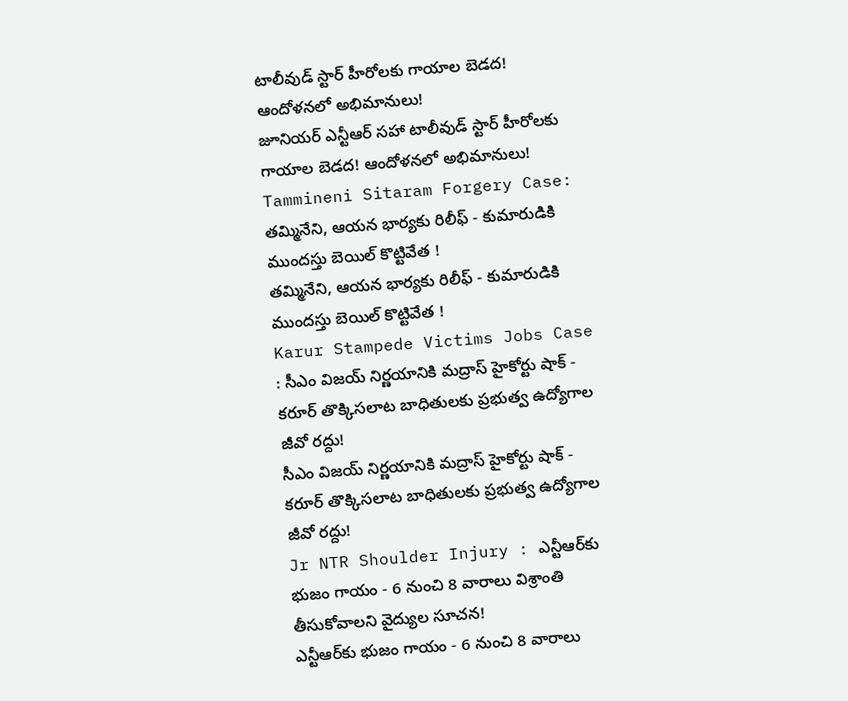టాలీవుడ్ స్టార్‌ హీరోలకు గాయాల బెడద! ఆందోళనలో అభిమానులు!
జూనియర్ ఎన్టీఆర్‌ సహా టాలీవుడ్ స్టార్‌ హీరోలకు గాయాల బెడద! ఆందోళనలో అభిమానులు!
Tammineni Sitaram Forgery Case: తమ్మినేని, ఆయన భార్యకు రిలీఫ్ - కుమారుడికి ముందస్తు బెయిల్ కొట్టివేత !
తమ్మినేని, ఆయన భార్యకు రిలీఫ్ - కుమారుడికి ముందస్తు బెయిల్ కొట్టివేత !
Karur Stampede Victims Jobs Case : సీఎం విజయ్ నిర్ణయానికి మద్రాస్ హైకోర్టు షాక్ - కరూర్ తొక్కిసలాట బాధితులకు ప్రభుత్వ ఉద్యోగాల జీవో రద్దు!
సీఎం విజయ్ నిర్ణయానికి మద్రాస్ హైకోర్టు షాక్ - కరూర్ తొక్కిసలాట బాధితులకు ప్రభుత్వ ఉద్యోగాల జీవో రద్దు!
Jr NTR Shoulder Injury : ఎన్టీఆర్‌కు భుజం గాయం - 6 నుంచి 8 వారాలు విశ్రాంతి తీసుకోవాలని వైద్యుల సూచన!
ఎన్టీఆర్‌కు భుజం గాయం - 6 నుంచి 8 వారాలు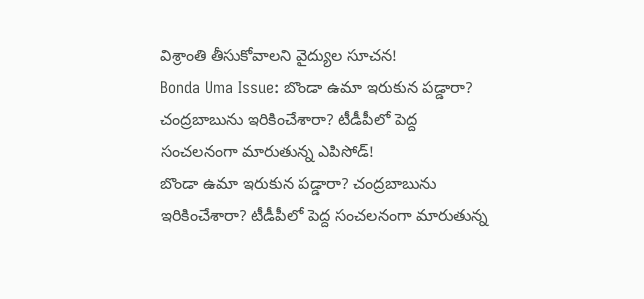విశ్రాంతి తీసుకోవాలని వైద్యుల సూచన!
Bonda Uma Issue: బొండా ఉమా ఇరుకున పడ్డారా? చంద్రబాబును ఇరికించేశారా? టీడీపీలో పెద్ద సంచలనంగా మారుతున్న ఎపిసోడ్‌!
బొండా ఉమా ఇరుకున పడ్డారా? చంద్రబాబును ఇరికించేశారా? టీడీపీలో పెద్ద సంచలనంగా మారుతున్న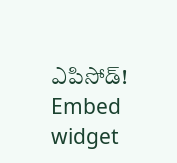ఎపిసోడ్‌!
Embed widget